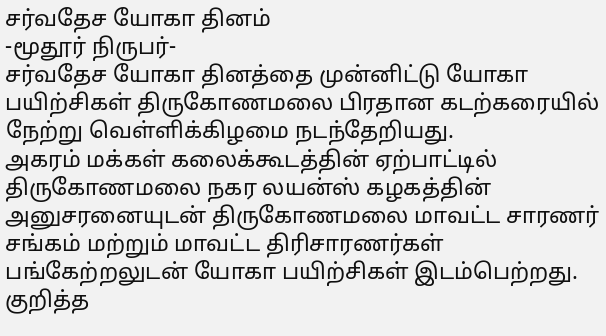சர்வதேச யோகா தினம்
-மூதூர் நிருபர்-
சர்வதேச யோகா தினத்தை முன்னிட்டு யோகா பயிற்சிகள் திருகோணமலை பிரதான கடற்கரையில் நேற்று வெள்ளிக்கிழமை நடந்தேறியது.
அகரம் மக்கள் கலைக்கூடத்தின் ஏற்பாட்டில் திருகோணமலை நகர லயன்ஸ் கழகத்தின் அனுசரனையுடன் திருகோணமலை மாவட்ட சாரணர் சங்கம் மற்றும் மாவட்ட திரிசாரணர்கள் பங்கேற்றலுடன் யோகா பயிற்சிகள் இடம்பெற்றது.
குறித்த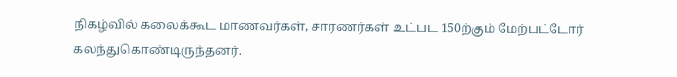நிகழ்வில் கலைக்கூட மாணவர்கள், சாரணர்கள் உட்பட 150ற்கும் மேற்பட்டோர் கலந்துகொண்டிருந்தனர்.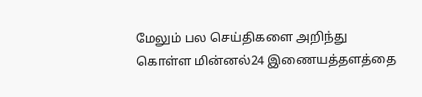மேலும் பல செய்திகளை அறிந்து கொள்ள மின்னல்24 இணையத்தளத்தை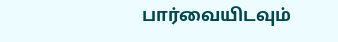பார்வையிடவும்